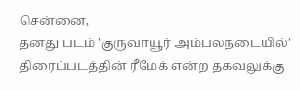சென்னை,
தனது படம் 'குருவாயூர் அம்பலநடையில்' திரைப்படத்தின் ரீமேக் என்ற தகவலுக்கு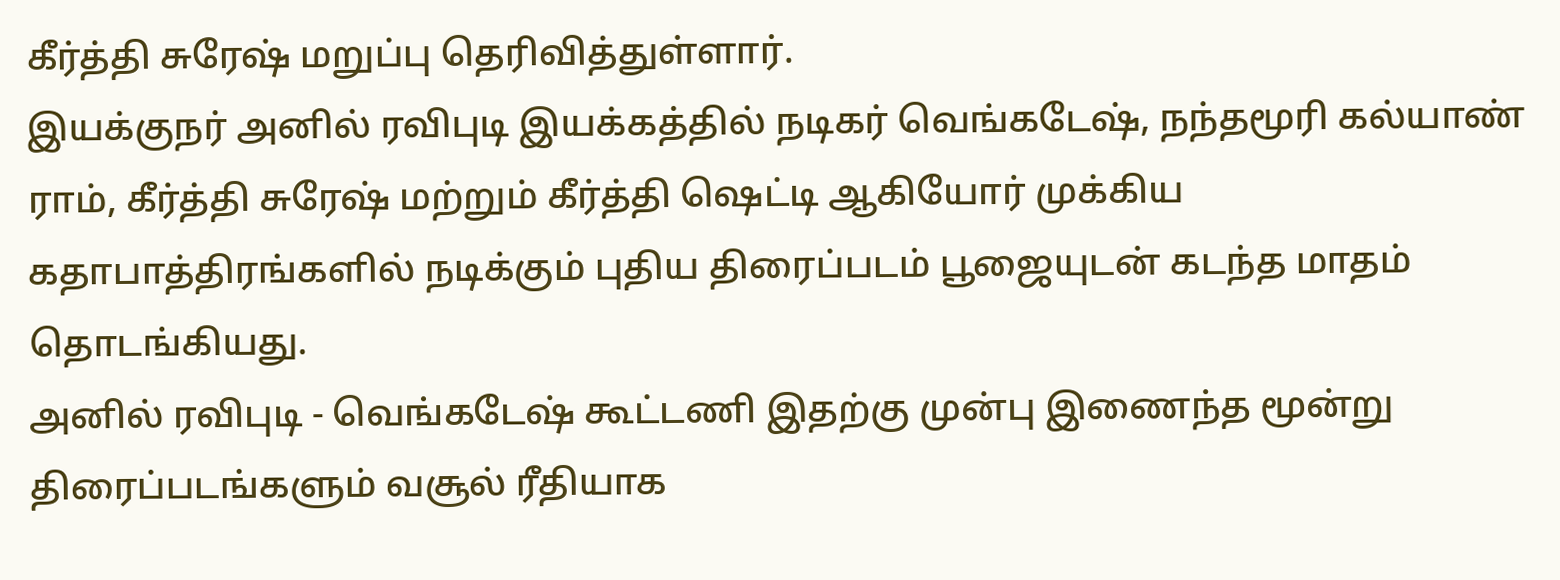கீர்த்தி சுரேஷ் மறுப்பு தெரிவித்துள்ளார்.
இயக்குநர் அனில் ரவிபுடி இயக்கத்தில் நடிகர் வெங்கடேஷ், நந்தமூரி கல்யாண் ராம், கீர்த்தி சுரேஷ் மற்றும் கீர்த்தி ஷெட்டி ஆகியோர் முக்கிய கதாபாத்திரங்களில் நடிக்கும் புதிய திரைப்படம் பூஜையுடன் கடந்த மாதம் தொடங்கியது.
அனில் ரவிபுடி - வெங்கடேஷ் கூட்டணி இதற்கு முன்பு இணைந்த மூன்று திரைப்படங்களும் வசூல் ரீதியாக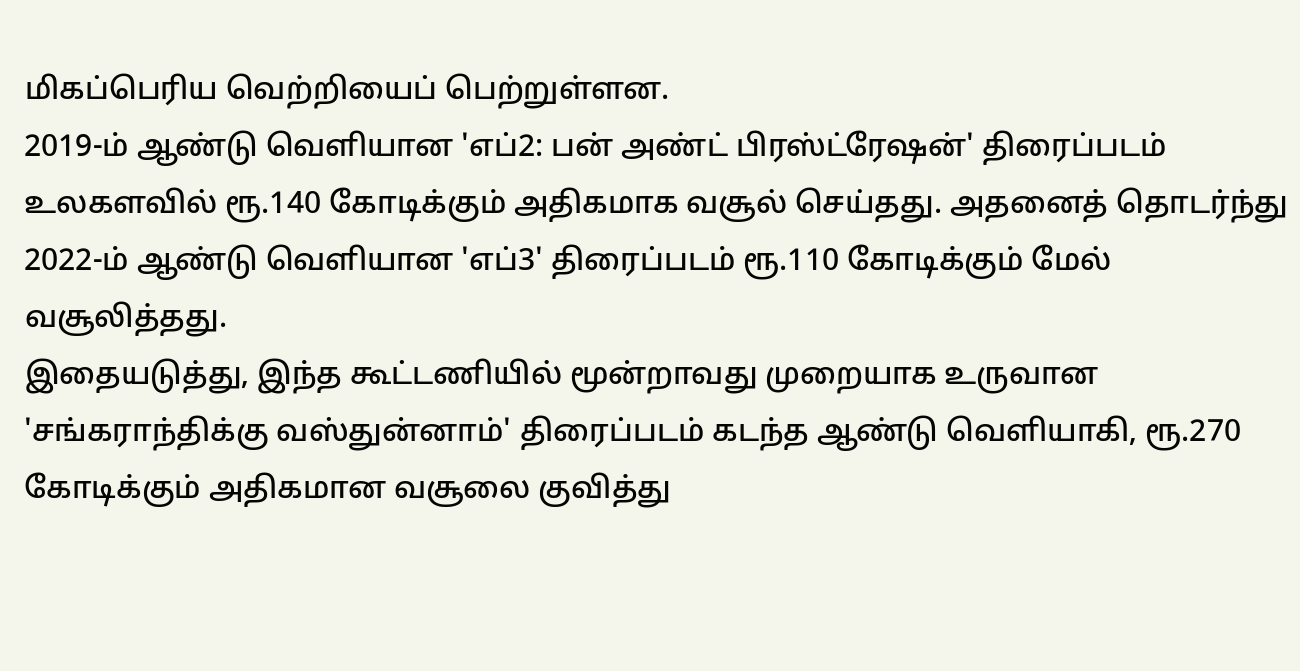மிகப்பெரிய வெற்றியைப் பெற்றுள்ளன.
2019-ம் ஆண்டு வெளியான 'எப்2: பன் அண்ட் பிரஸ்ட்ரேஷன்' திரைப்படம் உலகளவில் ரூ.140 கோடிக்கும் அதிகமாக வசூல் செய்தது. அதனைத் தொடர்ந்து 2022-ம் ஆண்டு வெளியான 'எப்3' திரைப்படம் ரூ.110 கோடிக்கும் மேல் வசூலித்தது.
இதையடுத்து, இந்த கூட்டணியில் மூன்றாவது முறையாக உருவான 'சங்கராந்திக்கு வஸ்துன்னாம்' திரைப்படம் கடந்த ஆண்டு வெளியாகி, ரூ.270 கோடிக்கும் அதிகமான வசூலை குவித்து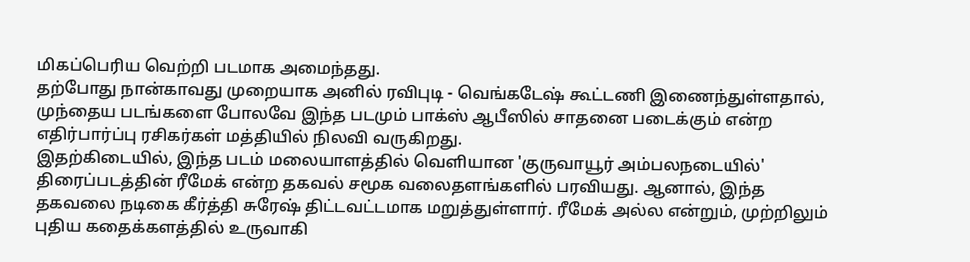மிகப்பெரிய வெற்றி படமாக அமைந்தது.
தற்போது நான்காவது முறையாக அனில் ரவிபுடி - வெங்கடேஷ் கூட்டணி இணைந்துள்ளதால், முந்தைய படங்களை போலவே இந்த படமும் பாக்ஸ் ஆபீஸில் சாதனை படைக்கும் என்ற எதிர்பார்ப்பு ரசிகர்கள் மத்தியில் நிலவி வருகிறது.
இதற்கிடையில், இந்த படம் மலையாளத்தில் வெளியான 'குருவாயூர் அம்பலநடையில்' திரைப்படத்தின் ரீமேக் என்ற தகவல் சமூக வலைதளங்களில் பரவியது. ஆனால், இந்த தகவலை நடிகை கீர்த்தி சுரேஷ் திட்டவட்டமாக மறுத்துள்ளார். ரீமேக் அல்ல என்றும், முற்றிலும் புதிய கதைக்களத்தில் உருவாகி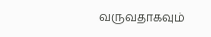வருவதாகவும்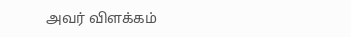அவர் விளக்கம்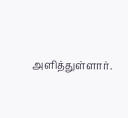அளித்துள்ளார்.